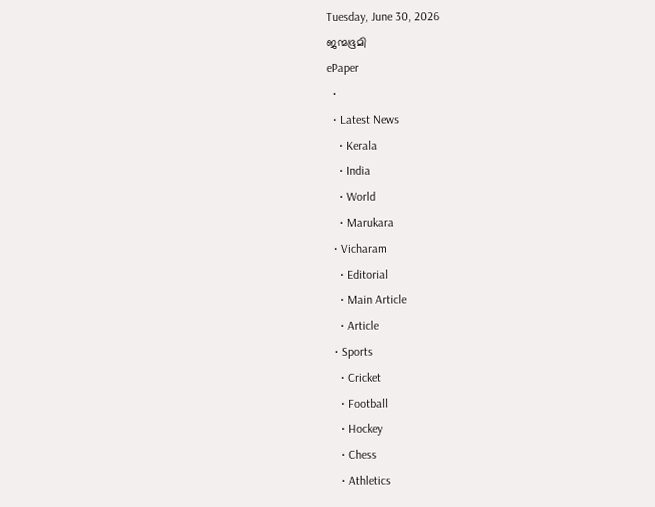Tuesday, June 30, 2026
ജന്മഭൂമി
ePaper
  •
  • Latest News
    • Kerala
    • India
    • World
    • Marukara
  • Vicharam
    • Editorial
    • Main Article
    • Article
  • Sports
    • Cricket
    • Football
    • Hockey
    • Chess
    • Athletics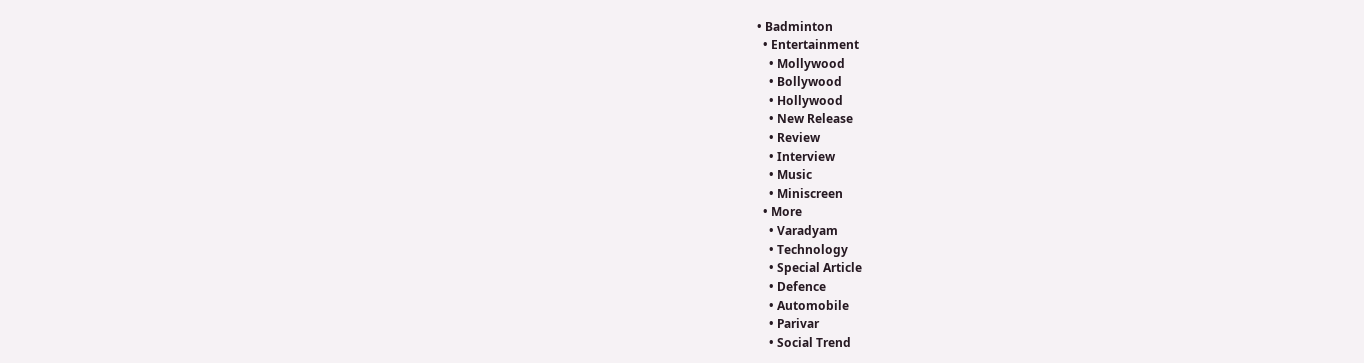• Badminton
  • Entertainment
    • Mollywood
    • Bollywood
    • Hollywood
    • New Release
    • Review
    • Interview
    • Music
    • Miniscreen
  • More
    • Varadyam
    • Technology
    • Special Article
    • Defence
    • Automobile
    • Parivar
    • Social Trend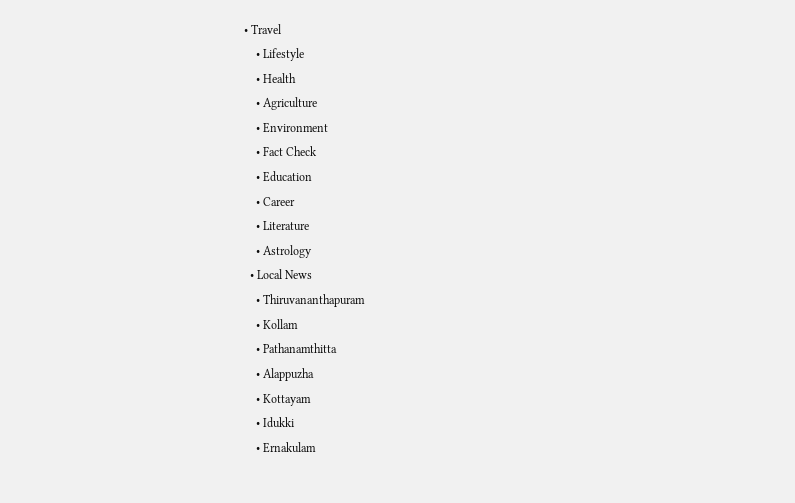• Travel
    • Lifestyle
    • Health
    • Agriculture
    • Environment
    • Fact Check
    • Education
    • Career
    • Literature
    • Astrology
  • Local News
    • Thiruvananthapuram
    • Kollam
    • Pathanamthitta
    • Alappuzha
    • Kottayam
    • Idukki
    • Ernakulam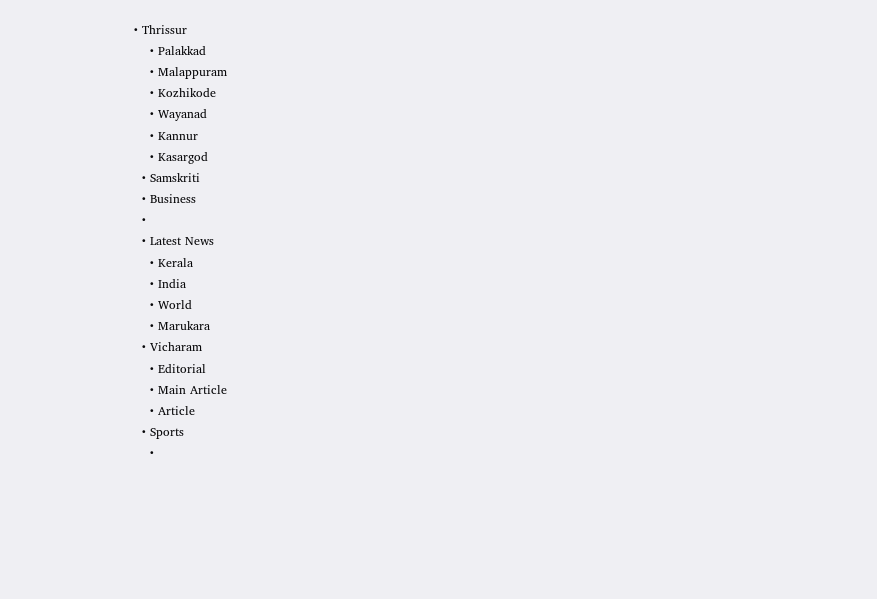• Thrissur
    • Palakkad
    • Malappuram
    • Kozhikode
    • Wayanad
    • Kannur
    • Kasargod
  • Samskriti
  • Business
  •
  • Latest News
    • Kerala
    • India
    • World
    • Marukara
  • Vicharam
    • Editorial
    • Main Article
    • Article
  • Sports
    •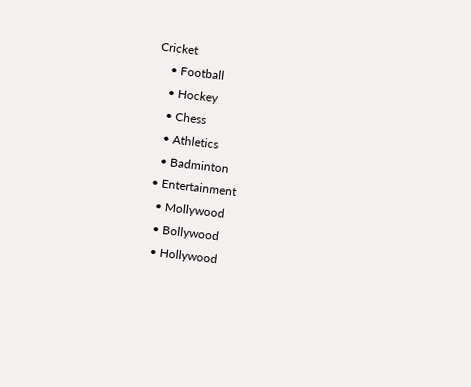Cricket
    • Football
    • Hockey
    • Chess
    • Athletics
    • Badminton
  • Entertainment
    • Mollywood
    • Bollywood
    • Hollywood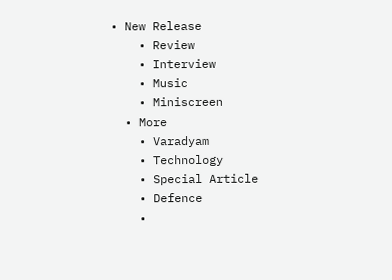• New Release
    • Review
    • Interview
    • Music
    • Miniscreen
  • More
    • Varadyam
    • Technology
    • Special Article
    • Defence
    •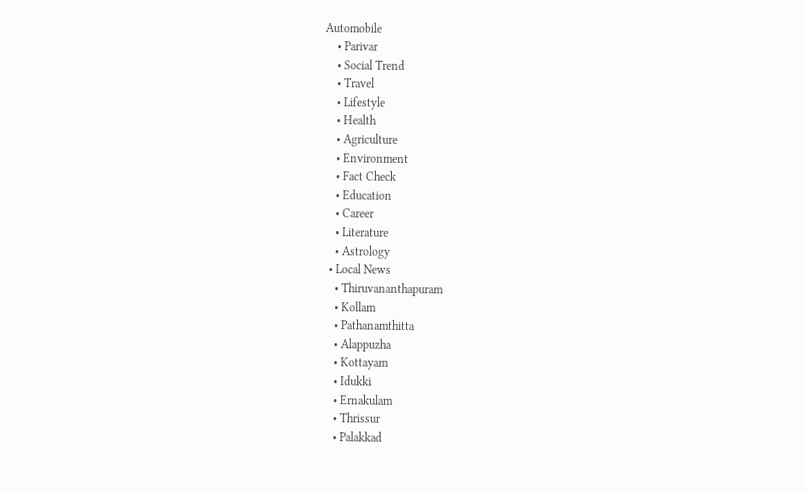Automobile
    • Parivar
    • Social Trend
    • Travel
    • Lifestyle
    • Health
    • Agriculture
    • Environment
    • Fact Check
    • Education
    • Career
    • Literature
    • Astrology
  • Local News
    • Thiruvananthapuram
    • Kollam
    • Pathanamthitta
    • Alappuzha
    • Kottayam
    • Idukki
    • Ernakulam
    • Thrissur
    • Palakkad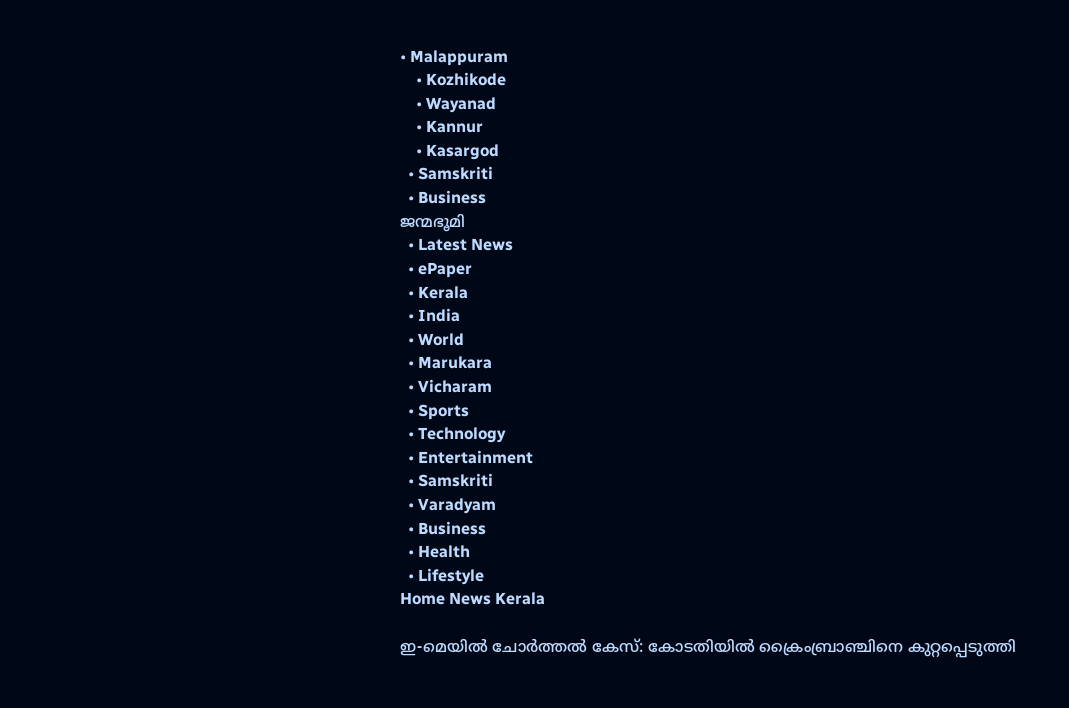• Malappuram
    • Kozhikode
    • Wayanad
    • Kannur
    • Kasargod
  • Samskriti
  • Business
ജന്മഭൂമി
  • Latest News
  • ePaper
  • Kerala
  • India
  • World
  • Marukara
  • Vicharam
  • Sports
  • Technology
  • Entertainment
  • Samskriti
  • Varadyam
  • Business
  • Health
  • Lifestyle
Home News Kerala

ഇ-മെയില്‍ ചോര്‍ത്തല്‍ കേസ്: കോടതിയില്‍ ക്രൈംബ്രാഞ്ചിനെ കുറ്റപ്പെടുത്തി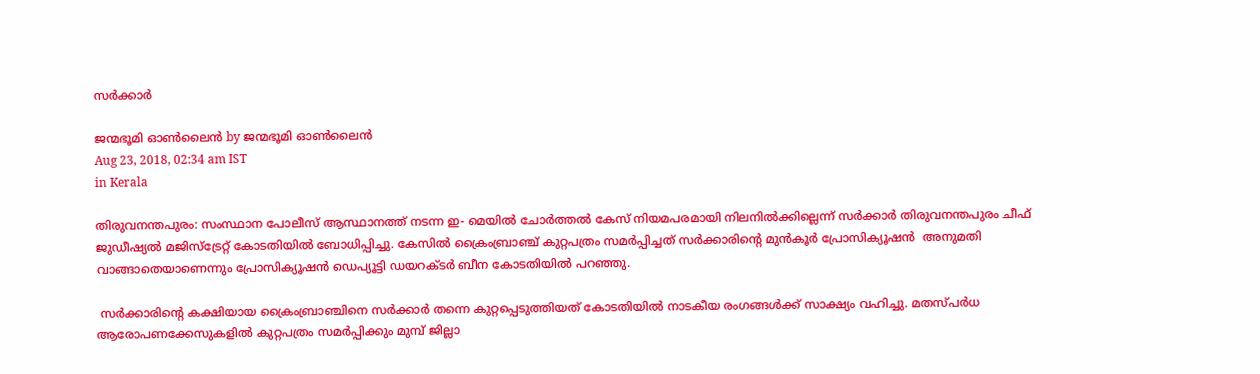സര്‍ക്കാര്‍

ജന്മഭൂമി ഓണ്‍ലൈന്‍ by ജന്മഭൂമി ഓണ്‍ലൈന്‍
Aug 23, 2018, 02:34 am IST
in Kerala

തിരുവനന്തപുരം: സംസ്ഥാന പോലീസ് ആസ്ഥാനത്ത് നടന്ന ഇ- മെയില്‍ ചോര്‍ത്തല്‍ കേസ് നിയമപരമായി നിലനില്‍ക്കില്ലെന്ന് സര്‍ക്കാര്‍ തിരുവനന്തപുരം ചീഫ് ജുഡീഷ്യല്‍ മജിസ്‌ട്രേറ്റ് കോടതിയില്‍ ബോധിപ്പിച്ചു. കേസില്‍ ക്രൈംബ്രാഞ്ച് കുറ്റപത്രം സമര്‍പ്പിച്ചത് സര്‍ക്കാരിന്റെ മുന്‍കൂര്‍ പ്രോസിക്യൂഷന്‍  അനുമതി വാങ്ങാതെയാണെന്നും പ്രോസിക്യൂഷന്‍ ഡെപ്യൂട്ടി ഡയറക്ടര്‍ ബീന കോടതിയില്‍ പറഞ്ഞു.

 സര്‍ക്കാരിന്റെ കക്ഷിയായ ക്രൈംബ്രാഞ്ചിനെ സര്‍ക്കാര്‍ തന്നെ കുറ്റപ്പെടുത്തിയത് കോടതിയില്‍ നാടകീയ രംഗങ്ങള്‍ക്ക് സാക്ഷ്യം വഹിച്ചു. മതസ്പര്‍ധ ആരോപണക്കേസുകളില്‍ കുറ്റപത്രം സമര്‍പ്പിക്കും മുമ്പ് ജില്ലാ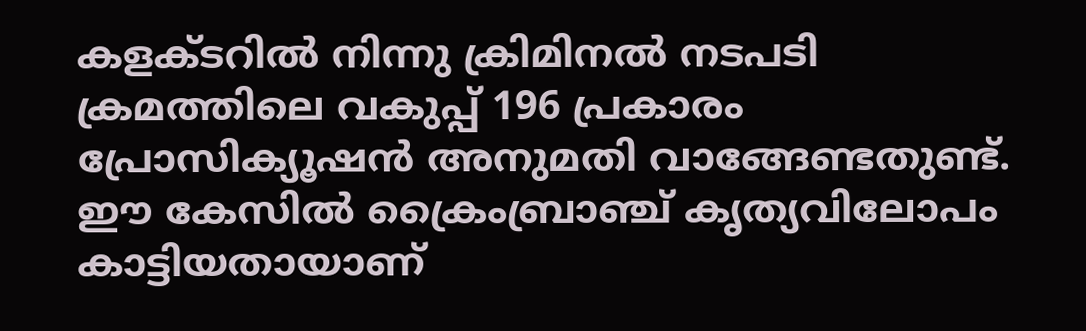കളക്ടറില്‍ നിന്നു ക്രിമിനല്‍ നടപടി ക്രമത്തിലെ വകുപ്പ് 196 പ്രകാരം പ്രോസിക്യൂഷന്‍ അനുമതി വാങ്ങേണ്ടതുണ്ട്. ഈ കേസില്‍ ക്രൈംബ്രാഞ്ച് കൃത്യവിലോപം കാട്ടിയതായാണ്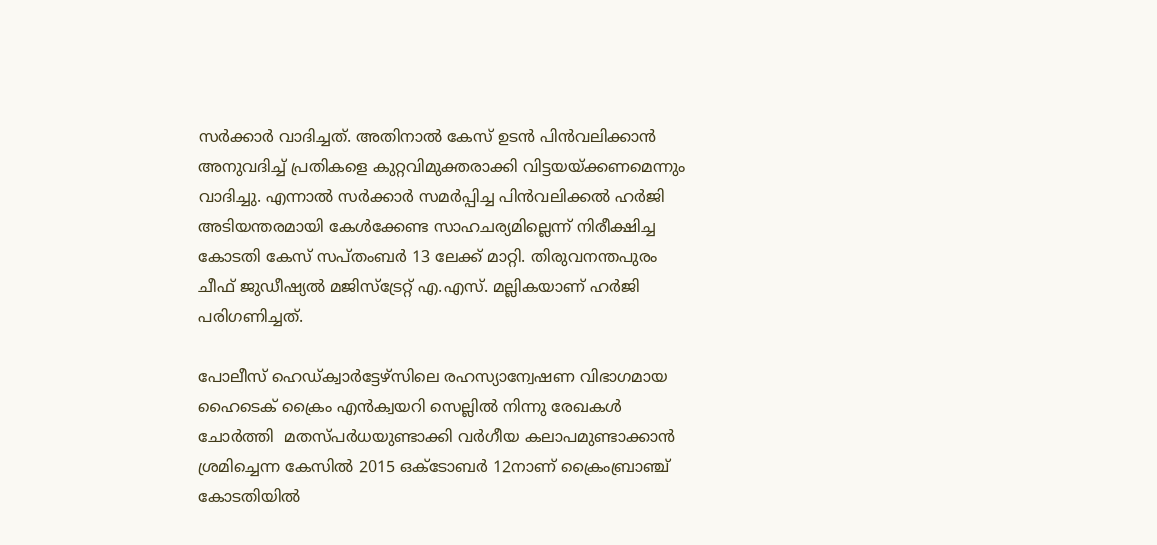സര്‍ക്കാര്‍ വാദിച്ചത്. അതിനാല്‍ കേസ് ഉടന്‍ പിന്‍വലിക്കാന്‍ അനുവദിച്ച് പ്രതികളെ കുറ്റവിമുക്തരാക്കി വിട്ടയയ്‌ക്കണമെന്നും  വാദിച്ചു. എന്നാല്‍ സര്‍ക്കാര്‍ സമര്‍പ്പിച്ച പിന്‍വലിക്കല്‍ ഹര്‍ജി അടിയന്തരമായി കേള്‍ക്കേണ്ട സാഹചര്യമില്ലെന്ന് നിരീക്ഷിച്ച കോടതി കേസ് സപ്തംബര്‍ 13 ലേക്ക് മാറ്റി. തിരുവനന്തപുരം ചീഫ് ജുഡീഷ്യല്‍ മജിസ്‌ട്രേറ്റ് എ.എസ്. മല്ലികയാണ് ഹര്‍ജി പരിഗണിച്ചത്.

പോലീസ് ഹെഡ്ക്വാര്‍ട്ടേഴ്‌സിലെ രഹസ്യാന്വേഷണ വിഭാഗമായ  ഹൈടെക് ക്രൈം എന്‍ക്വയറി സെല്ലില്‍ നിന്നു രേഖകള്‍ ചോര്‍ത്തി  മതസ്പര്‍ധയുണ്ടാക്കി വര്‍ഗീയ കലാപമുണ്ടാക്കാന്‍ ശ്രമിച്ചെന്ന കേസില്‍ 2015 ഒക്ടോബര്‍ 12നാണ് ക്രൈംബ്രാഞ്ച് കോടതിയില്‍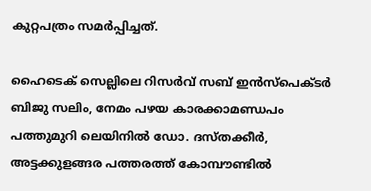കുറ്റപത്രം സമര്‍പ്പിച്ചത്.

ഹൈടെക് സെല്ലിലെ റിസര്‍വ് സബ് ഇന്‍സ്‌പെക്ടര്‍ ബിജു സലിം, നേമം പഴയ കാരക്കാമണ്ഡപം പത്തുമുറി ലെയിനില്‍ ഡോ. ദസ്തക്കീര്‍, അട്ടക്കുളങ്ങര പത്തരത്ത് കോമ്പൗണ്ടില്‍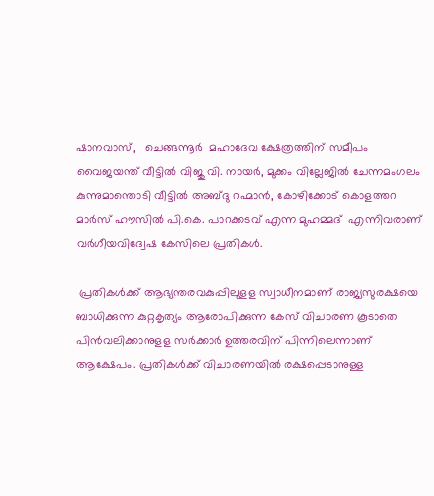ഷാനവാസ്,   ചെങ്ങന്നൂര്‍  മഹാദേവ ക്ഷേത്രത്തിന് സമീപം വൈജയന്ത് വീട്ടില്‍ വിജു വി. നായര്‍, മുക്കം വില്ലേജില്‍ ചേന്നമംഗലം കുന്നുമാന്തൊടി വീട്ടില്‍ അബ്ദു റഹ്മാന്‍, കോഴിക്കോട് കൊളത്തറ മാര്‍സ് ഹൗസില്‍ പി.കെ. പാറക്കടവ് എന്ന മുഹമ്മദ്  എന്നിവരാണ് വര്‍ഗീയവിദ്വേഷ കേസിലെ പ്രതികള്‍.

 പ്രതികള്‍ക്ക് ആഭ്യന്തരവകുപ്പിലുളള സ്വാധീനമാണ് രാജ്യസുരക്ഷയെ ബാധിക്കുന്ന കുറ്റകൃത്യം ആരോപിക്കുന്ന കേസ് വിചാരണ കൂടാതെ പിന്‍വലിക്കാനുളള സര്‍ക്കാര്‍ ഉത്തരവിന് പിന്നിലെന്നാണ് ആക്ഷേപം. പ്രതികള്‍ക്ക് വിചാരണയില്‍ രക്ഷപ്പെടാനുള്ള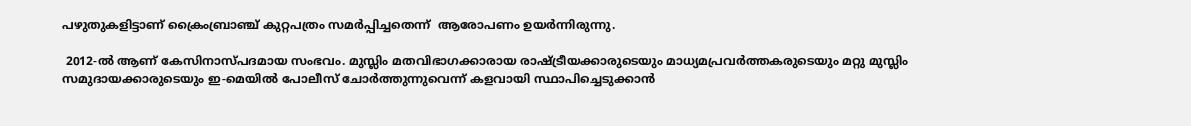പഴുതുകളിട്ടാണ് ക്രൈംബ്രാഞ്ച് കുറ്റപത്രം സമര്‍പ്പിച്ചതെന്ന്  ആരോപണം ഉയര്‍ന്നിരുന്നു.

 2012-ല്‍ ആണ് കേസിനാസ്പദമായ സംഭവം. മുസ്ലിം മതവിഭാഗക്കാരായ രാഷ്‌ട്രീയക്കാരുടെയും മാധ്യമപ്രവര്‍ത്തകരുടെയും മറ്റു മുസ്ലിം സമുദായക്കാരുടെയും ഇ-മെയില്‍ പോലീസ് ചോര്‍ത്തുന്നുവെന്ന് കളവായി സ്ഥാപിച്ചെടുക്കാന്‍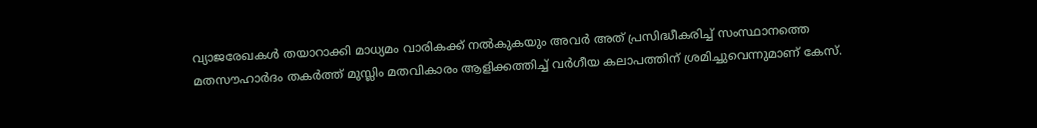വ്യാജരേഖകള്‍ തയാറാക്കി മാധ്യമം വാരികക്ക് നല്‍കുകയും അവര്‍ അത് പ്രസിദ്ധീകരിച്ച് സംസ്ഥാനത്തെ മതസൗഹാര്‍ദം തകര്‍ത്ത് മുസ്ലിം മതവികാരം ആളിക്കത്തിച്ച് വര്‍ഗീയ കലാപത്തിന് ശ്രമിച്ചുവെന്നുമാണ് കേസ്.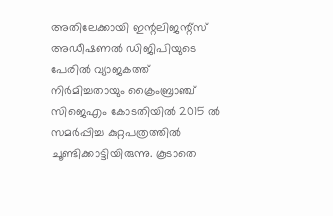അതിലേക്കായി ഇന്റലിജന്റ്‌സ് അഡീഷണല്‍ ഡിജിപിയുടെ പേരില്‍ വ്യാജകത്ത് നിര്‍മിച്ചതായും ക്രൈംബ്രാഞ്ച് സിജെഎം കോടതിയില്‍ 2015 ല്‍  സമര്‍പ്പിച്ച കുറ്റപത്രത്തില്‍ ചൂണ്ടിക്കാട്ടിയിരുന്നു. കൂടാതെ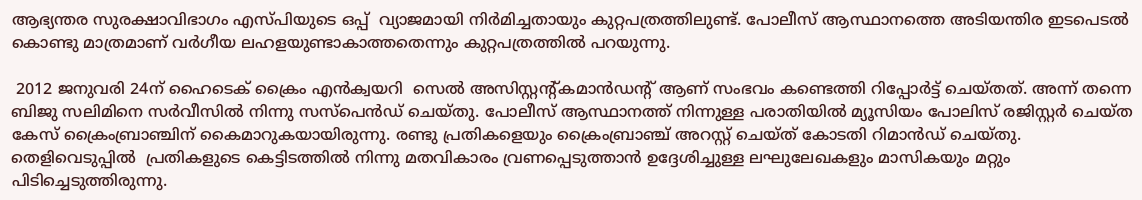ആഭ്യന്തര സുരക്ഷാവിഭാഗം എസ്പിയുടെ ഒപ്പ്  വ്യാജമായി നിര്‍മിച്ചതായും കുറ്റപത്രത്തിലുണ്ട്. പോലീസ് ആസ്ഥാനത്തെ അടിയന്തിര ഇടപെടല്‍ കൊണ്ടു മാത്രമാണ് വര്‍ഗീയ ലഹളയുണ്ടാകാത്തതെന്നും കുറ്റപത്രത്തില്‍ പറയുന്നു.

 2012 ജനുവരി 24ന് ഹൈടെക് ക്രൈം എന്‍ക്വയറി  സെല്‍ അസിസ്റ്റന്റ്കമാന്‍ഡന്റ് ആണ് സംഭവം കണ്ടെത്തി റിപ്പോര്‍ട്ട് ചെയ്തത്. അന്ന് തന്നെ ബിജു സലിമിനെ സര്‍വീസില്‍ നിന്നു സസ്‌പെന്‍ഡ് ചെയ്തു. പോലീസ് ആസ്ഥാനത്ത് നിന്നുള്ള പരാതിയില്‍ മ്യൂസിയം പോലിസ് രജിസ്റ്റര്‍ ചെയ്ത കേസ് ക്രൈംബ്രാഞ്ചിന് കൈമാറുകയായിരുന്നു. രണ്ടു പ്രതികളെയും ക്രൈംബ്രാഞ്ച് അറസ്റ്റ് ചെയ്ത് കോടതി റിമാന്‍ഡ് ചെയ്തു. തെളിവെടുപ്പില്‍  പ്രതികളുടെ കെട്ടിടത്തില്‍ നിന്നു മതവികാരം വ്രണപ്പെടുത്താന്‍ ഉദ്ദേശിച്ചുള്ള ലഘുലേഖകളും മാസികയും മറ്റും  പിടിച്ചെടുത്തിരുന്നു.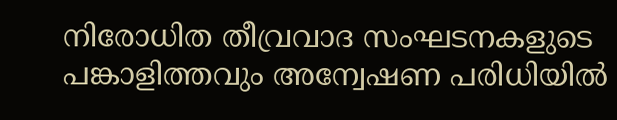നിരോധിത തീവ്രവാദ സംഘടനകളുടെ പങ്കാളിത്തവും അന്വേഷണ പരിധിയില്‍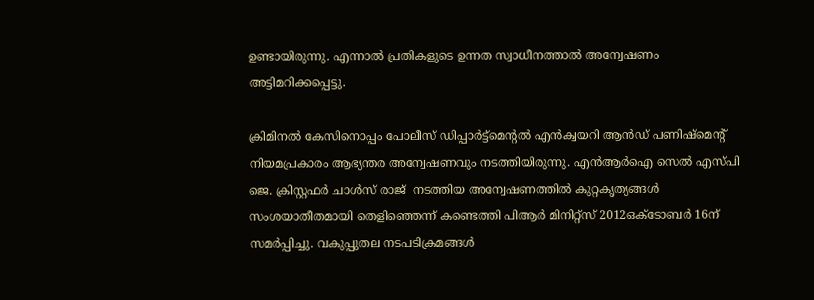ഉണ്ടായിരുന്നു. എന്നാല്‍ പ്രതികളുടെ ഉന്നത സ്വാധീനത്താല്‍ അന്വേഷണം അട്ടിമറിക്കപ്പെട്ടു.

ക്രിമിനല്‍ കേസിനൊപ്പം പോലീസ് ഡിപ്പാര്‍ട്ട്‌മെന്റല്‍ എന്‍ക്വയറി ആന്‍ഡ് പണിഷ്‌മെന്റ് നിയമപ്രകാരം ആഭ്യന്തര അന്വേഷണവും നടത്തിയിരുന്നു. എന്‍ആര്‍ഐ സെല്‍ എസ്പി ജെ. ക്രിസ്റ്റഫര്‍ ചാള്‍സ് രാജ്  നടത്തിയ അന്വേഷണത്തില്‍ കുറ്റകൃത്യങ്ങള്‍ സംശയാതീതമായി തെളിഞ്ഞെന്ന് കണ്ടെത്തി പിആര്‍ മിനിറ്റ്‌സ് 2012ഒക്ടോബര്‍ 16ന് സമര്‍പ്പിച്ചു. വകുപ്പുതല നടപടിക്രമങ്ങള്‍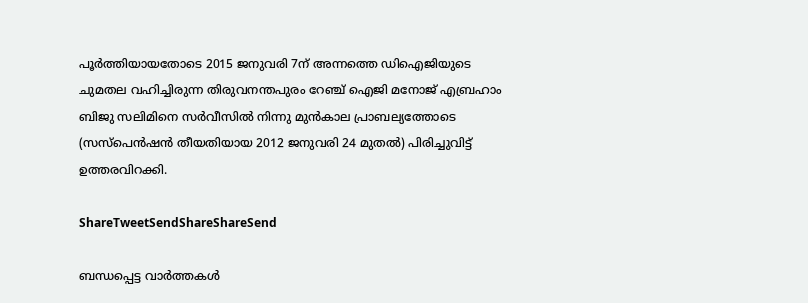പൂര്‍ത്തിയായതോടെ 2015 ജനുവരി 7ന് അന്നത്തെ ഡിഐജിയുടെ ചുമതല വഹിച്ചിരുന്ന തിരുവനന്തപുരം റേഞ്ച് ഐജി മനോജ് എബ്രഹാം ബിജു സലിമിനെ സര്‍വീസില്‍ നിന്നു മുന്‍കാല പ്രാബല്യത്തോടെ (സസ്‌പെന്‍ഷന്‍ തീയതിയായ 2012 ജനുവരി 24 മുതല്‍) പിരിച്ചുവിട്ട് ഉത്തരവിറക്കി.

ShareTweetSendShareShareSend

ബന്ധപ്പെട്ട വാര്‍ത്തകള്‍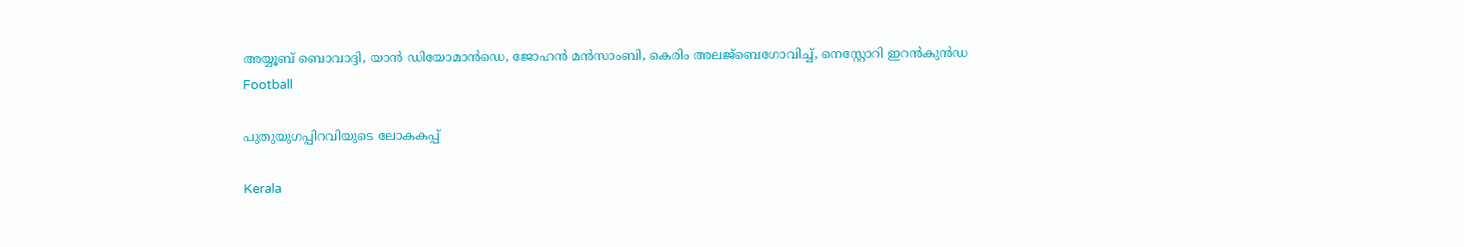അയ്യൂബ് ബൊവാദ്ദി, യാന്‍ ഡിയോമാന്‍ഡെ, ജോഹന്‍ മന്‍സാംബി, കെരിം അലജ്ബെഗോവിച്ച്, നെസ്റ്റോറി ഇറന്‍കുന്‍ഡ
Football

പുതുയുഗപ്പിറവിയുടെ ലോകകപ്പ്

Kerala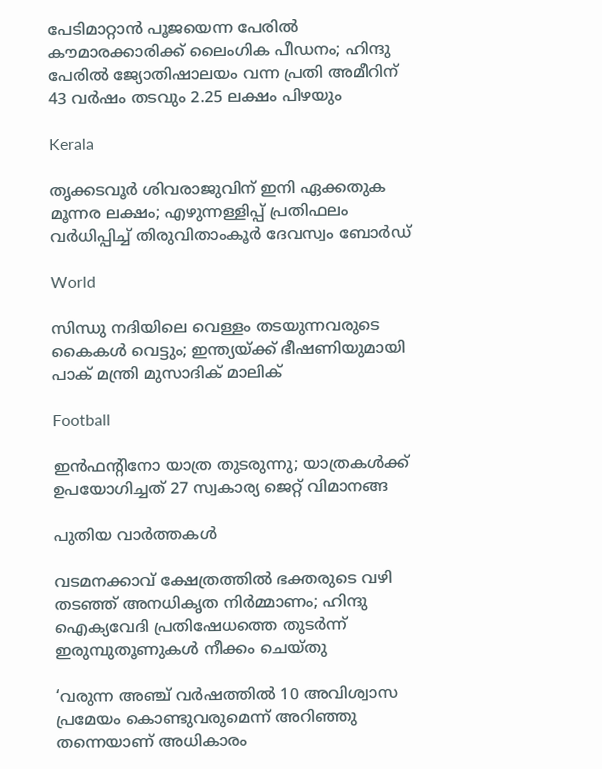പേടിമാറ്റാൻ പൂജയെന്ന പേരിൽ കൗമാരക്കാരിക്ക് ലൈംഗിക പീഡനം; ഹിന്ദു പേരിൽ ജ്യോതിഷാലയം വന്ന പ്രതി അമീറിന് 43 വർഷം തടവും 2.25 ലക്ഷം പിഴയും

Kerala

തൃക്കടവൂര്‍ ശിവരാജുവിന് ഇനി ഏക്കതുക മൂന്നര ലക്ഷം; എഴുന്നള്ളിപ്പ് പ്രതിഫലം വര്‍ധിപ്പിച്ച് തിരുവിതാംകൂര്‍ ദേവസ്വം ബോര്‍ഡ്

World

സിന്ധു നദിയിലെ വെള്ളം തടയുന്നവരുടെ കൈകൾ വെട്ടും; ഇന്ത്യയ്‌ക്ക് ഭീഷണിയുമായി പാക് മന്ത്രി മുസാദിക് മാലിക്

Football

ഇന്‍ഫന്റിനോ യാത്ര തുടരുന്നു; യാത്രകള്‍ക്ക് ഉപയോഗിച്ചത് 27 സ്വകാര്യ ജെറ്റ് വിമാനങ്ങ

പുതിയ വാര്‍ത്തകള്‍

വടമനക്കാവ് ക്ഷേത്രത്തില്‍ ഭക്തരുടെ വഴി തടഞ്ഞ് അനധികൃത നിര്‍മ്മാണം; ഹിന്ദു ഐക്യവേദി പ്രതിഷേധത്തെ തുടര്‍ന്ന് ഇരുമ്പുതൂണുകള്‍ നീക്കം ചെയ്തു

‘വരുന്ന അഞ്ച് വർഷത്തിൽ 10 അവിശ്വാസ പ്രമേയം കൊണ്ടുവരുമെന്ന് അറിഞ്ഞു തന്നെയാണ് അധികാരം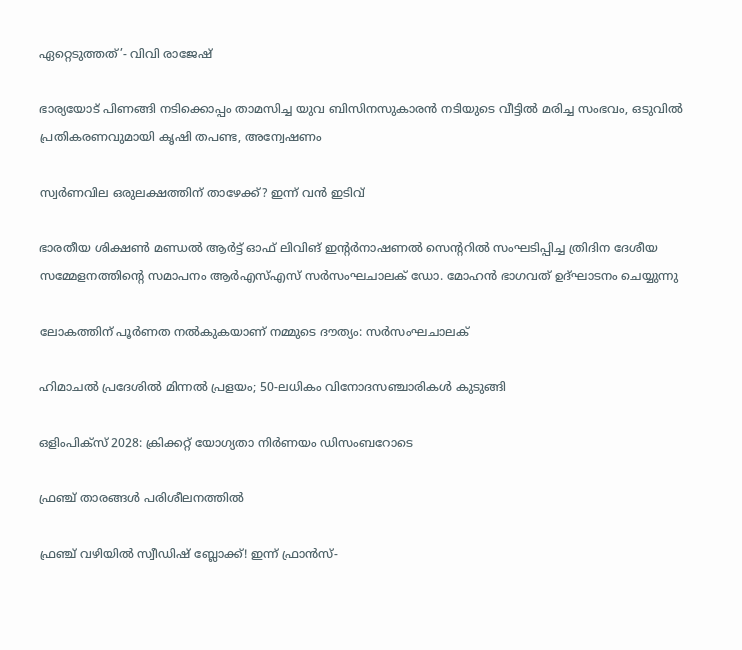ഏറ്റെടുത്തത്’- വിവി രാജേഷ്

ഭാര്യയോട് പിണങ്ങി നടിക്കൊപ്പം താമസിച്ച യുവ ബിസിനസുകാരൻ നടിയുടെ വീട്ടിൽ മരിച്ച സംഭവം, ഒടുവിൽ പ്രതികരണവുമായി കൃഷി തപണ്ട, അന്വേഷണം

സ്വർണവില ഒരുലക്ഷത്തിന് താഴേക്ക്? ഇന്ന് വൻ ഇടിവ്

ഭാരതീയ ശിക്ഷണ്‍ മണ്ഡല്‍ ആര്‍ട്ട് ഓഫ് ലിവിങ് ഇന്റര്‍നാഷണല്‍ സെന്ററില്‍ സംഘടിപ്പിച്ച ത്രിദിന ദേശീയ സമ്മേളനത്തിന്റെ സമാപനം ആര്‍എസ്എസ് സര്‍സംഘചാലക് ഡോ. മോഹന്‍ ഭാഗവത് ഉദ്ഘാടനം ചെയ്യുന്നു

ലോകത്തിന് പൂര്‍ണത നല്‍കുകയാണ് നമ്മുടെ ദൗത്യം: സര്‍സംഘചാലക്‌

ഹിമാചൽ പ്രദേശിൽ മിന്നൽ പ്രളയം; 50-ലധികം വിനോദസഞ്ചാരികൾ കുടുങ്ങി

ഒളിംപിക്‌സ് 2028: ക്രിക്കറ്റ് യോഗ്യതാ നിര്‍ണയം ഡിസംബറോടെ

ഫ്രഞ്ച് താരങ്ങള്‍ പരിശീലനത്തില്‍

ഫ്രഞ്ച് വഴിയില്‍ സ്വീഡിഷ് ബ്ലോക്ക്! ഇന്ന് ഫ്രാന്‍സ്-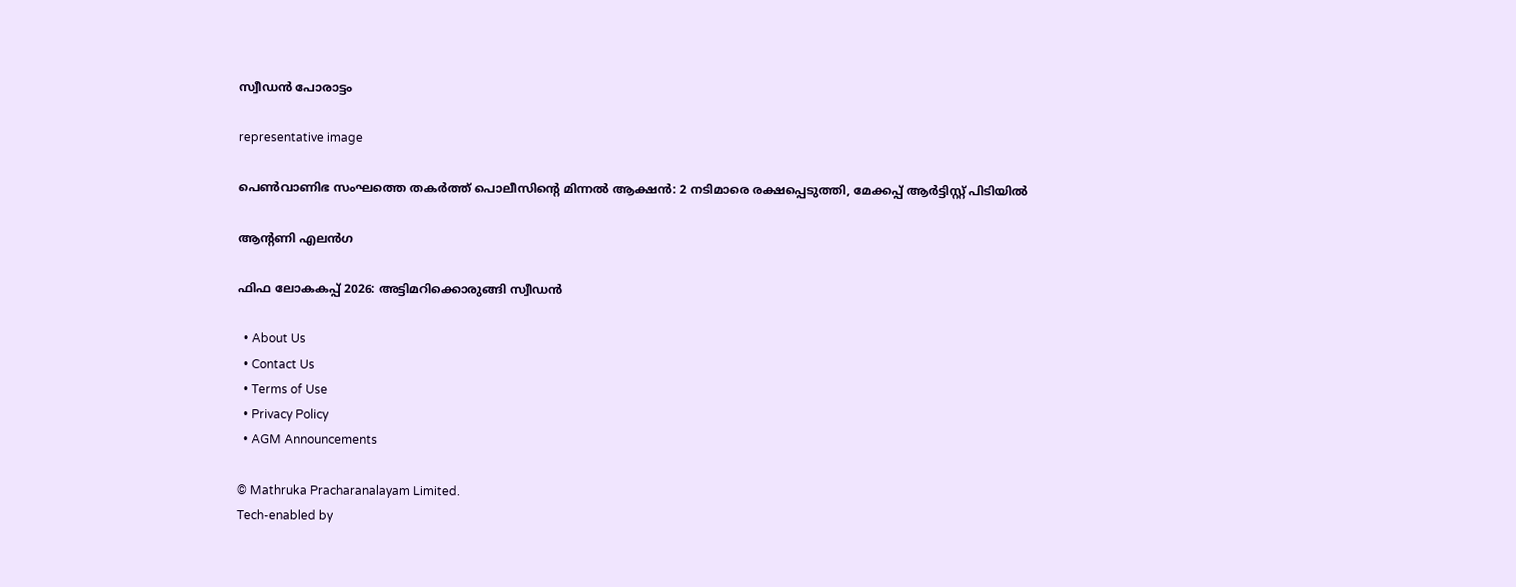സ്വീഡന്‍ പോരാട്ടം

representative image

പെൺവാണിഭ സംഘത്തെ തകർത്ത് പൊലീസിന്റെ മിന്നൽ ആക്ഷൻ: 2 നടിമാരെ രക്ഷപ്പെടുത്തി, മേക്കപ്പ് ആർട്ടിസ്റ്റ് പിടിയിൽ

ആന്റണി എലന്‍ഗ

ഫിഫ ലോകകപ്പ് 2026: അട്ടിമറിക്കൊരുങ്ങി സ്വീഡന്‍

  • About Us
  • Contact Us
  • Terms of Use
  • Privacy Policy
  • AGM Announcements

© Mathruka Pracharanalayam Limited.
Tech-enabled by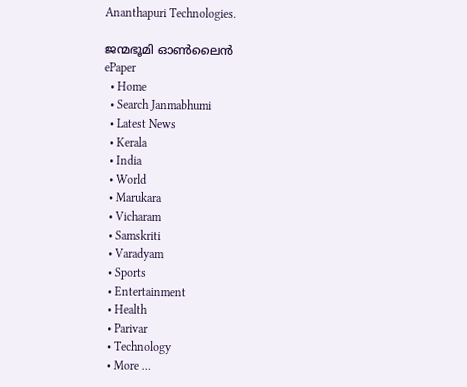Ananthapuri Technologies.

ജന്മഭൂമി ഓണ്‍ലൈന്‍
ePaper
  • Home
  • Search Janmabhumi
  • Latest News
  • Kerala
  • India
  • World
  • Marukara
  • Vicharam
  • Samskriti
  • Varadyam
  • Sports
  • Entertainment
  • Health
  • Parivar
  • Technology
  • More …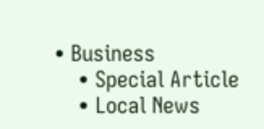• Business
    • Special Article
    • Local News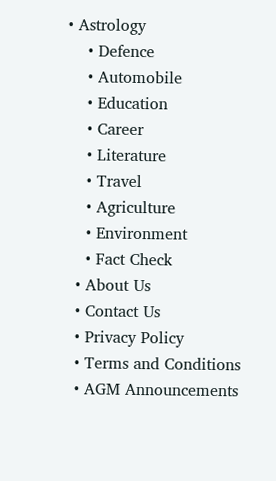• Astrology
    • Defence
    • Automobile
    • Education
    • Career
    • Literature
    • Travel
    • Agriculture
    • Environment
    • Fact Check
  • About Us
  • Contact Us
  • Privacy Policy
  • Terms and Conditions
  • AGM Announcements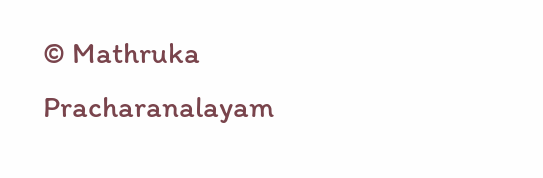© Mathruka Pracharanalayam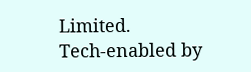Limited.
Tech-enabled by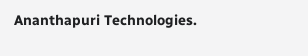Ananthapuri Technologies.